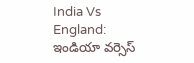India Vs England: ఇండియా వర్సెస్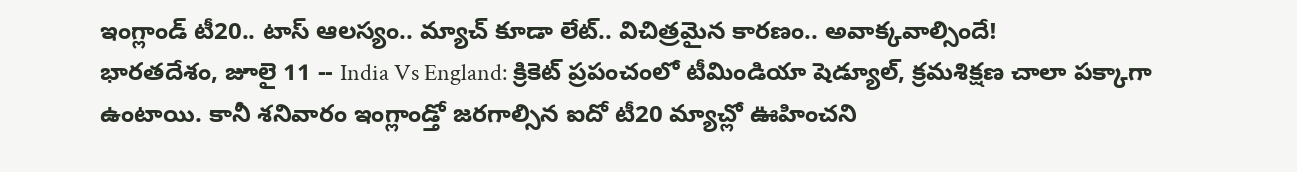ఇంగ్లాండ్ టీ20.. టాస్ ఆలస్యం.. మ్యాచ్ కూడా లేట్.. విచిత్రమైన కారణం.. అవాక్కవాల్సిందే!
భారతదేశం, జూలై 11 -- India Vs England: క్రికెట్ ప్రపంచంలో టీమిండియా షెడ్యూల్, క్రమశిక్షణ చాలా పక్కాగా ఉంటాయి. కానీ శనివారం ఇంగ్లాండ్తో జరగాల్సిన ఐదో టీ20 మ్యాచ్లో ఊహించని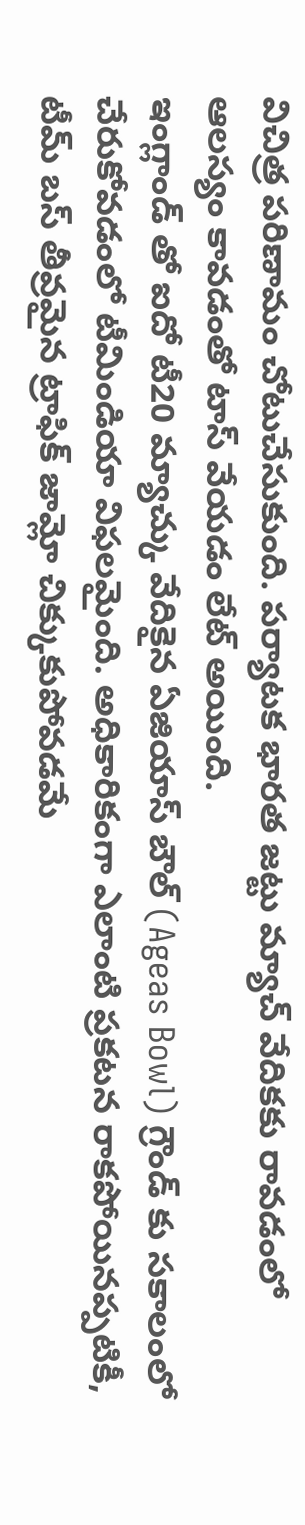విచిత్ర పరిణామం చోటుచేసుకుంది. పర్యాటక భారత జట్టు మ్యాచ్ వేదికకు రావడంలో ఆలస్యం కావడంతో టాస్ వేయడం లేట్ అయింది.
ఇంగ్లాండ్ తో ఐదో టీ20 మ్యాచ్కు వేదికైన ఏజియాస్ బౌల్ (Ageas Bowl) గ్రౌండ్ కు సకాలంలో చేరుకోవడంలో టీమిండియా విఫలమైంది. అధికారికంగా ఎలాంటి ప్రకటన రాకపోయినప్పటికీ, టీమ్ బస్ తీవ్రమైన ట్రాఫిక్ జామ్లో చిక్కుకుపోవడమే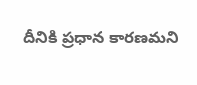దీనికి ప్రధాన కారణమని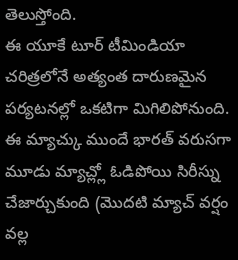తెలుస్తోంది.
ఈ యూకే టూర్ టీమిండియా చరిత్రలోనే అత్యంత దారుణమైన పర్యటనల్లో ఒకటిగా మిగిలిపోనుంది. ఈ మ్యాచ్కు ముందే భారత్ వరుసగా మూడు మ్యాచ్ల్లో ఓడిపోయి సిరీస్ను చేజార్చుకుంది (మొదటి మ్యాచ్ వర్షం వల్ల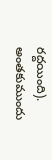రద్దయింది).
అంతకుముందు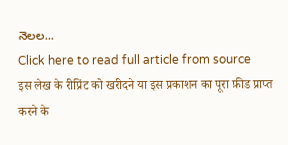నెలల...
Click here to read full article from source
इस लेख के रीप्रिंट को खरीदने या इस प्रकाशन का पूरा फ़ीड प्राप्त करने के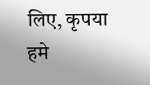लिए, कृपया
हमे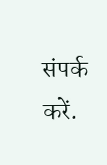संपर्क करें.